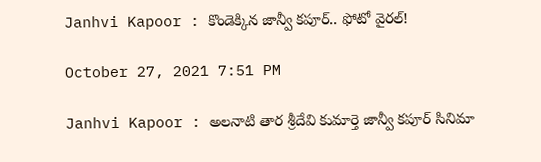Janhvi Kapoor : కొండెక్కిన జాన్వీ కపూర్.. ఫోటో వైరల్!

October 27, 2021 7:51 PM

Janhvi Kapoor : అలనాటి తార శ్రీదేవి కుమార్తె జాన్వీ కపూర్ సినిమా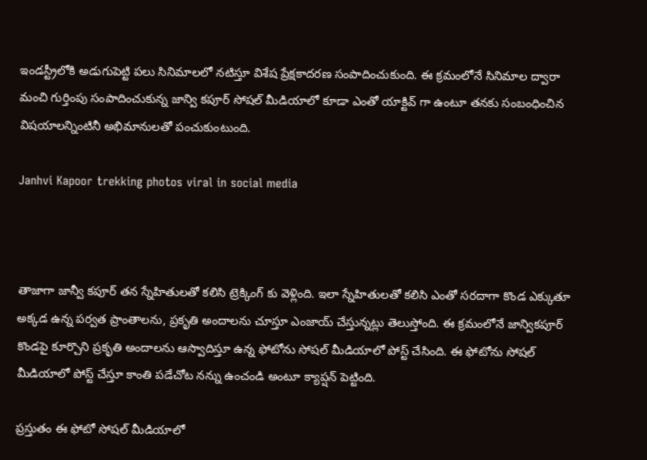ఇండస్ట్రీలోకి అడుగుపెట్టి పలు సినిమాలలో నటిస్తూ విశేష ప్రేక్షకాదరణ సంపాదించుకుంది. ఈ క్రమంలోనే సినిమాల ద్వారా మంచి గుర్తింపు సంపాదించుకున్న జాన్వి కపూర్ సోషల్ మీడియాలో కూడా ఎంతో యాక్టివ్ గా ఉంటూ తనకు సంబంధించిన విషయాలన్నింటినీ అభిమానులతో పంచుకుంటుంది.

Janhvi Kapoor trekking photos viral in social media



తాజాగా జాన్వీ కపూర్ తన స్నేహితులతో కలిసి ట్రెక్కింగ్ కు వెళ్లింది. ఇలా స్నేహితులతో కలిసి ఎంతో సరదాగా కొండ ఎక్కుతూ అక్కడ ఉన్న పర్వత ప్రాంతాలను, ప్రకృతి అందాలను చూస్తూ ఎంజాయ్ చేస్తున్నట్లు తెలుస్తోంది. ఈ క్రమంలోనే జాన్వికపూర్ కొండపై కూర్చొని ప్రకృతి అందాలను ఆస్వాదిస్తూ ఉన్న ఫోటోను సోషల్ మీడియాలో పోస్ట్ చేసింది. ఈ ఫోటోను సోషల్ మీడియాలో పోస్ట్ చేస్తూ కాంతి పడేచోట నన్ను ఉంచండి అంటూ క్యాప్షన్ పెట్టింది.

ప్రస్తుతం ఈ ఫోటో సోషల్ మీడియాలో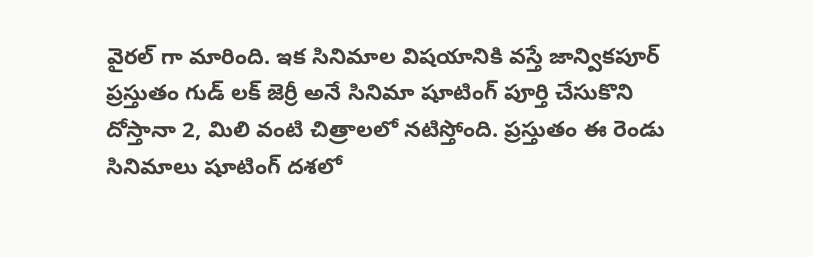వైరల్ గా మారింది. ఇక సినిమాల విషయానికి వస్తే జాన్వికపూర్ ప్రస్తుతం గుడ్ లక్ జెర్రీ అనే సినిమా షూటింగ్ పూర్తి చేసుకొని దోస్తానా 2, మిలి వంటి చిత్రాలలో నటిస్తోంది. ప్రస్తుతం ఈ రెండు సినిమాలు షూటింగ్ దశలో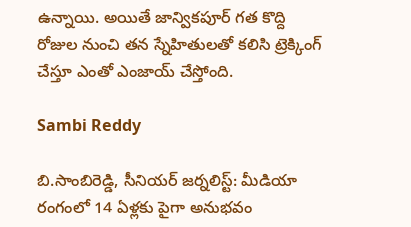ఉన్నాయి. అయితే జాన్వికపూర్ గత కొద్ది రోజుల నుంచి తన స్నేహితులతో కలిసి ట్రెక్కింగ్ చేస్తూ ఎంతో ఎంజాయ్ చేస్తోంది.

Sambi Reddy

బి.సాంబిరెడ్డి, సీనియర్ జర్నలిస్ట్: మీడియా రంగంలో 14 ఏళ్లకు పైగా అనుభవం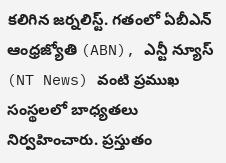కలిగిన జర్నలిస్ట్. గతంలో ఏబీఎన్ ఆంధ్ర‌జ్యోతి (ABN), ఎన్టీ న్యూస్ (NT News) వంటి ప్రముఖ సంస్థలలో బాధ్యతలు నిర్వహించారు. ప్రస్తుతం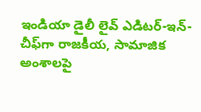ఇండియా డైలీ లైవ్ ఎడిటర్-ఇన్-చీఫ్‌గా రాజకీయ, సామాజిక అంశాలపై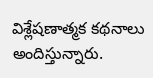విశ్లేషణాత్మక కథనాలు అందిస్తున్నారు.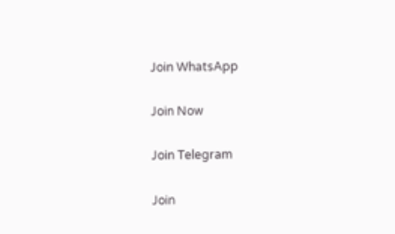Join WhatsApp

Join Now

Join Telegram

Join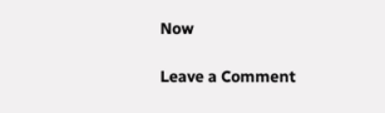Now

Leave a Comment